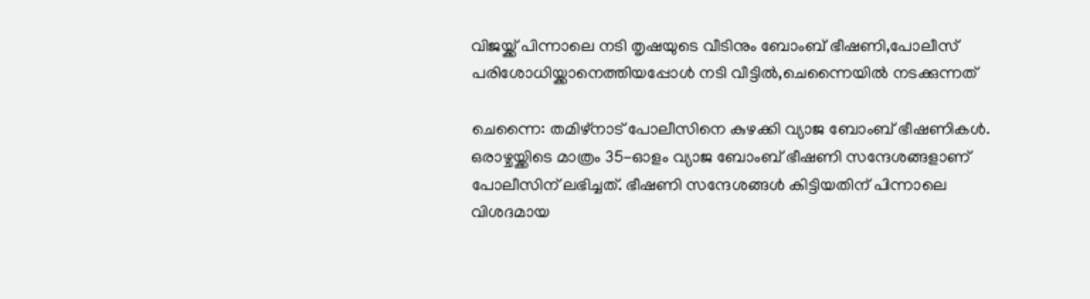വിജയ്ക്ക് പിന്നാലെ നടി തൃഷയുടെ വീടിനും ബോംബ് ഭീഷണി,പോലീസ് പരിശോധിയ്ക്കാനെത്തിയപ്പോള്‍ നടി വീട്ടില്‍,ചെന്നൈയില്‍ നടക്കുന്നത്‌

ചെന്നൈ: തമിഴ്‌നാട് പോലീസിനെ കുഴക്കി വ്യാജ ബോംബ് ഭീഷണികള്‍. ഒരാഴ്ചയ്ക്കിടെ മാത്രം 35-ഓളം വ്യാജ ബോംബ് ഭീഷണി സന്ദേശങ്ങളാണ് പോലീസിന് ലഭിച്ചത്. ഭീഷണി സന്ദേശങ്ങള്‍ കിട്ടിയതിന് പിന്നാലെ വിശദമായ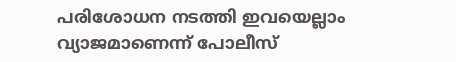പരിശോധന നടത്തി ഇവയെല്ലാം വ്യാജമാണെന്ന് പോലീസ്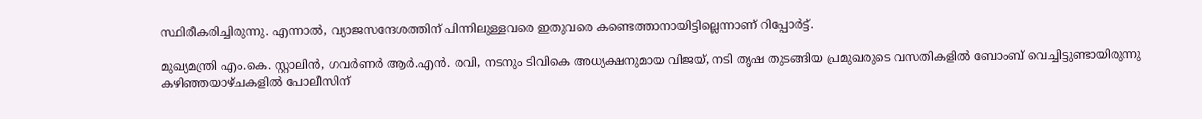സ്ഥിരീകരിച്ചിരുന്നു. എന്നാല്‍, വ്യാജസന്ദേശത്തിന് പിന്നിലുള്ളവരെ ഇതുവരെ കണ്ടെത്താനായിട്ടില്ലെന്നാണ് റിപ്പോര്‍ട്ട്.

മുഖ്യമന്ത്രി എം.കെ. സ്റ്റാലിന്‍, ഗവര്‍ണര്‍ ആര്‍.എന്‍. രവി, നടനും ടിവികെ അധ്യക്ഷനുമായ വിജയ്, നടി തൃഷ തുടങ്ങിയ പ്രമുഖരുടെ വസതികളില്‍ ബോംബ് വെച്ചിട്ടുണ്ടായിരുന്നു കഴിഞ്ഞയാഴ്ചകളില്‍ പോലീസിന്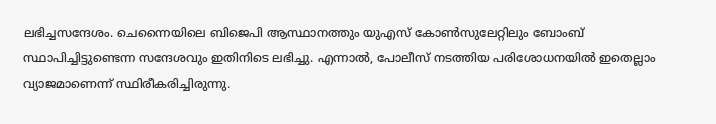ലഭിച്ചസന്ദേശം. ചെന്നൈയിലെ ബിജെപി ആസ്ഥാനത്തും യുഎസ് കോണ്‍സുലേറ്റിലും ബോംബ് സ്ഥാപിച്ചിട്ടുണ്ടെന്ന സന്ദേശവും ഇതിനിടെ ലഭിച്ചു. എന്നാല്‍, പോലീസ് നടത്തിയ പരിശോധനയില്‍ ഇതെല്ലാം വ്യാജമാണെന്ന് സ്ഥിരീകരിച്ചിരുന്നു.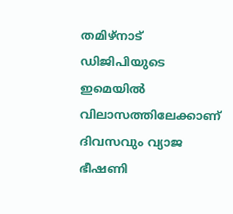തമിഴ്‌നാട് ഡിജിപിയുടെ ഇമെയില്‍ വിലാസത്തിലേക്കാണ് ദിവസവും വ്യാജ ഭീഷണി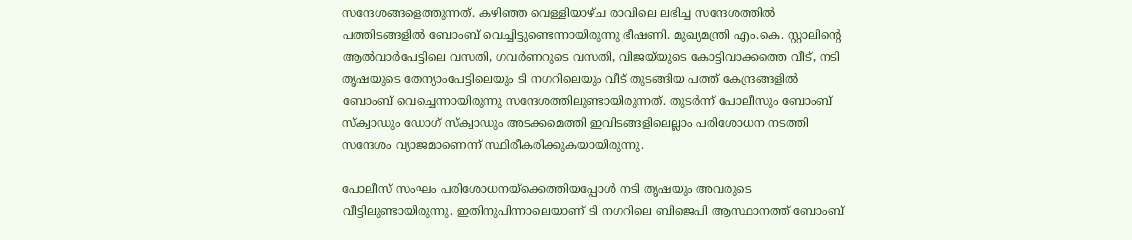സന്ദേശങ്ങളെത്തുന്നത്. കഴിഞ്ഞ വെള്ളിയാഴ്ച രാവിലെ ലഭിച്ച സന്ദേശത്തില്‍ പത്തിടങ്ങളില്‍ ബോംബ് വെച്ചിട്ടുണ്ടെന്നായിരുന്നു ഭീഷണി. മുഖ്യമന്ത്രി എം.കെ. സ്റ്റാലിന്റെ ആല്‍വാര്‍പേട്ടിലെ വസതി, ഗവര്‍ണറുടെ വസതി, വിജയ്‌യുടെ കോട്ടിവാക്കത്തെ വീട്, നടി തൃഷയുടെ തേന്യാംപേട്ടിലെയും ടി നഗറിലെയും വീട് തുടങ്ങിയ പത്ത് കേന്ദ്രങ്ങളില്‍ ബോംബ് വെച്ചെന്നായിരുന്നു സന്ദേശത്തിലുണ്ടായിരുന്നത്. തുടര്‍ന്ന് പോലീസും ബോംബ് സ്‌ക്വാഡും ഡോഗ് സ്‌ക്വാഡും അടക്കമെത്തി ഇവിടങ്ങളിലെല്ലാം പരിശോധന നടത്തി സന്ദേശം വ്യാജമാണെന്ന് സ്ഥിരീകരിക്കുകയായിരുന്നു.

പോലീസ് സംഘം പരിശോധനയ്‌ക്കെത്തിയപ്പോള്‍ നടി തൃഷയും അവരുടെ വീട്ടിലുണ്ടായിരുന്നു. ഇതിനുപിന്നാലെയാണ് ടി നഗറിലെ ബിജെപി ആസ്ഥാനത്ത് ബോംബ്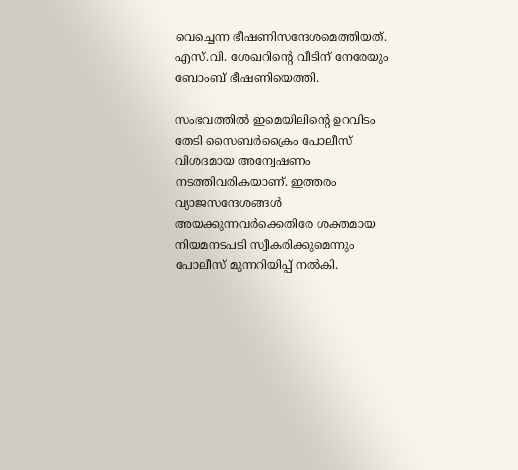വെച്ചെന്ന ഭീഷണിസന്ദേശമെത്തിയത്. എസ്.വി. ശേഖറിന്റെ വീടിന് നേരേയും ബോംബ് ഭീഷണിയെത്തി.

സംഭവത്തില്‍ ഇമെയിലിന്റെ ഉറവിടം തേടി സൈബര്‍ക്രൈം പോലീസ് വിശദമായ അന്വേഷണം നടത്തിവരികയാണ്. ഇത്തരം വ്യാജസന്ദേശങ്ങള്‍ അയക്കുന്നവര്‍ക്കെതിരേ ശക്തമായ നിയമനടപടി സ്വീകരിക്കുമെന്നും പോലീസ് മുന്നറിയിപ്പ് നല്‍കി.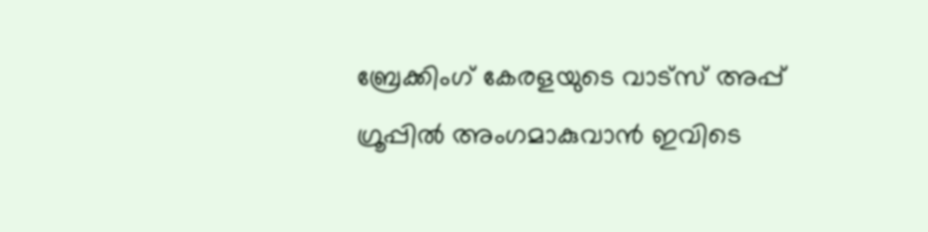ബ്രേക്കിംഗ് കേരളയുടെ വാട്സ് അപ്പ് ഗ്രൂപ്പിൽ അംഗമാകുവാൻ ഇവിടെ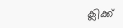ക്ലിക്ക്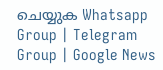ചെയ്യുക Whatsapp Group | Telegram Group | Google News